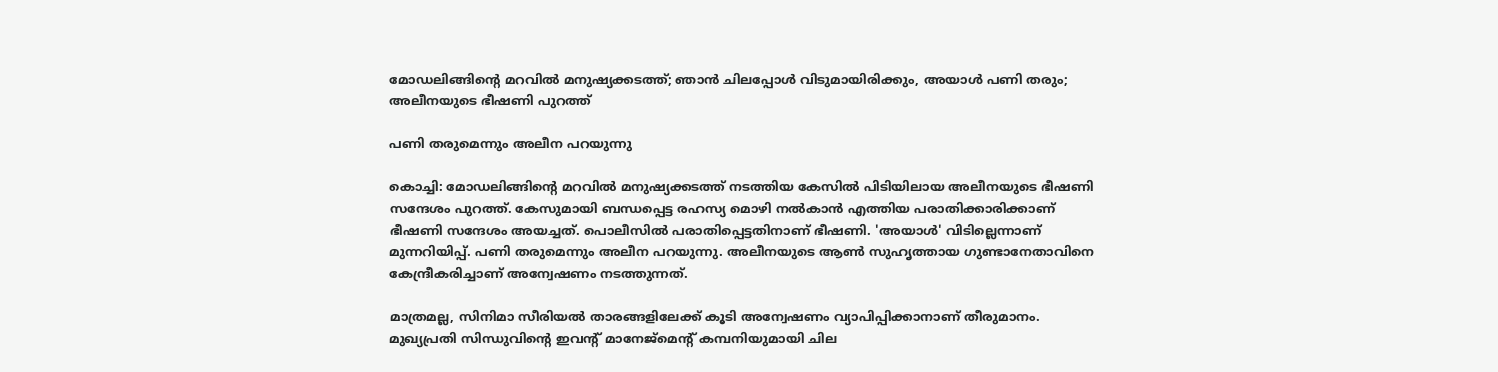മോഡലിങ്ങിൻ്റെ മറവില്‍ മനുഷ്യക്കടത്ത്; ഞാൻ ചിലപ്പോൾ വിടുമായിരിക്കും, അയാൾ പണി തരും; അലീനയുടെ ഭീഷണി പുറത്ത്

പണി തരുമെന്നും അലീന പറയുന്നു

കൊച്ചി: മോഡലിങ്ങിന്റെ മറവില്‍ മനുഷ്യക്കടത്ത് നടത്തിയ കേസില്‍ പിടിയിലായ അലീനയുടെ ഭീഷണി സന്ദേശം പുറത്ത്. കേസുമായി ബന്ധപ്പെട്ട രഹസ്യ മൊഴി നല്‍കാന്‍ എത്തിയ പരാതിക്കാരിക്കാണ് ഭീഷണി സന്ദേശം അയച്ചത്. പൊലീസില്‍ പരാതിപ്പെട്ടതിനാണ് ഭീഷണി. 'അയാള്‍' വിടില്ലെന്നാണ് മുന്നറിയിപ്പ്. പണി തരുമെന്നും അലീന പറയുന്നു. അലീനയുടെ ആണ്‍ സുഹൃത്തായ ഗുണ്ടാനേതാവിനെ കേന്ദ്രീകരിച്ചാണ് അന്വേഷണം നടത്തുന്നത്.

മാത്രമല്ല, സിനിമാ സീരിയല്‍ താരങ്ങളിലേക്ക് കൂടി അന്വേഷണം വ്യാപിപ്പിക്കാനാണ് തീരുമാനം. മുഖ്യപ്രതി സിന്ധുവിന്റെ ഇവന്റ് മാനേജ്മെന്റ് കമ്പനിയുമായി ചില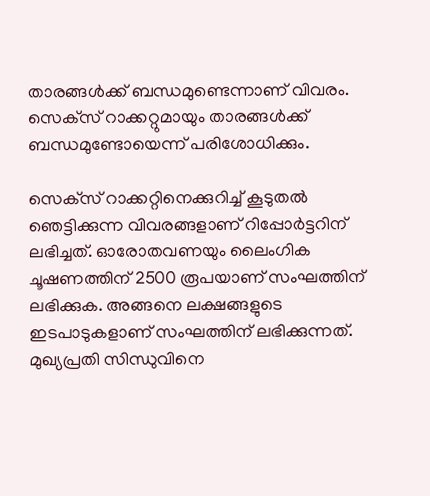താരങ്ങള്‍ക്ക് ബന്ധമുണ്ടെന്നാണ് വിവരം. സെക്‌സ് റാക്കറ്റുമായും താരങ്ങള്‍ക്ക് ബന്ധമുണ്ടോയെന്ന് പരിശോധിക്കും.

സെക്‌സ് റാക്കറ്റിനെക്കുറിച്ച് കൂടുതല്‍ ഞെട്ടിക്കുന്ന വിവരങ്ങളാണ് റിപ്പോര്‍ട്ടറിന് ലഭിച്ചത്. ഓരോതവണയും ലൈംഗിക ചൂഷണത്തിന് 2500 രൂപയാണ് സംഘത്തിന് ലഭിക്കുക. അങ്ങനെ ലക്ഷങ്ങളുടെ ഇടപാടുകളാണ് സംഘത്തിന് ലഭിക്കുന്നത്. മുഖ്യപ്രതി സിന്ധുവിനെ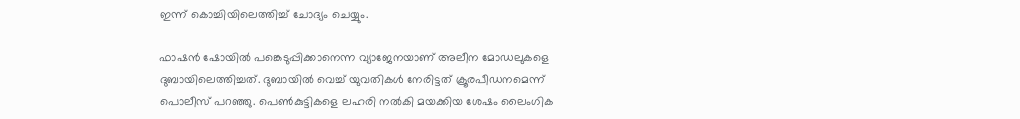ഇന്ന് കൊച്ചിയിലെത്തിച്ച് ചോദ്യം ചെയ്യും.

ഫാഷൻ ഷോയിൽ പങ്കെടുപ്പിക്കാനെന്ന വ്യാജേനയാണ് അലീന മോഡലുകളെ ദുബായിലെത്തിച്ചത്. ദുബായിൽ വെച്ച് യുവതികൾ നേരിട്ടത് ക്രൂരപീഡനമെന്ന് പൊലീസ് പറഞ്ഞു. പെൺകുട്ടികളെ ലഹരി നൽകി മയക്കിയ ശേഷം ലൈംഗിക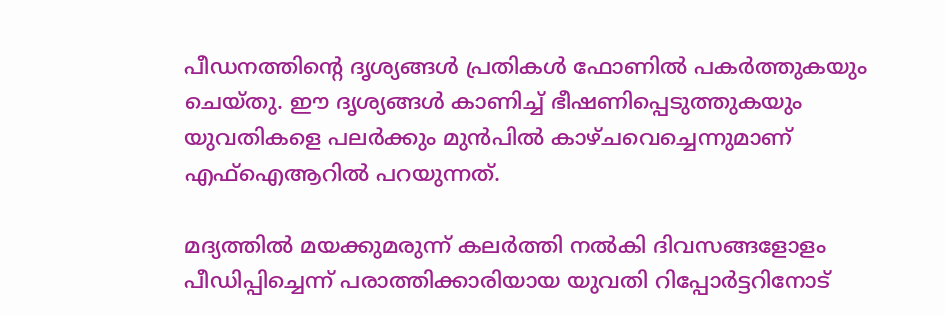പീഡനത്തിന്‍റെ ദൃശ്യങ്ങൾ പ്രതികൾ ഫോണിൽ പകർത്തുകയും ചെയ്തു. ഈ ദൃശ്യങ്ങൾ കാണിച്ച് ഭീഷണിപ്പെടുത്തുകയും യുവതികളെ പലർക്കും മുൻപിൽ കാഴ്ചവെച്ചെന്നുമാണ് എഫ്ഐആറില്‍ പറയുന്നത്.

മദ്യത്തില്‍ മയക്കുമരുന്ന് കലര്‍ത്തി നല്‍കി ദിവസങ്ങളോളം പീഡിപ്പിച്ചെന്ന് പരാത്തിക്കാരിയായ യുവതി റിപ്പോര്‍ട്ടറിനോട്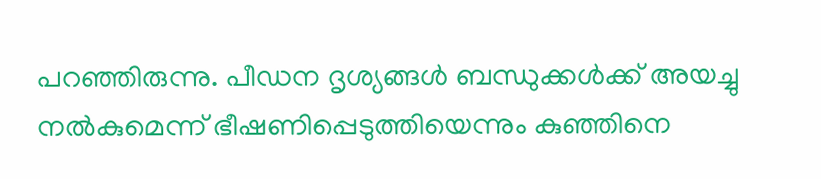പറഞ്ഞിരുന്നു. പീഡന ദൃശ്യങ്ങള്‍ ബന്ധുക്കള്‍ക്ക് അയച്ചു നല്‍കുമെന്ന് ഭീഷണിപ്പെടുത്തിയെന്നും കുഞ്ഞിനെ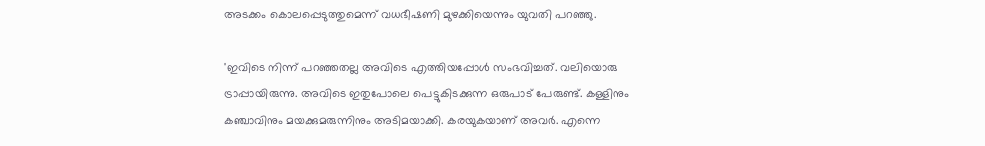അടക്കം കൊലപ്പെടുത്തുമെന്ന് വധഭീഷണി മുഴക്കിയെന്നും യുവതി പറഞ്ഞു.

'ഇവിടെ നിന്ന് പറഞ്ഞതല്ല അവിടെ എത്തിയപ്പോള്‍ സംഭവിച്ചത്. വലിയൊരു ട്രാപ്പായിരുന്നു. അവിടെ ഇതുപോലെ പെട്ടുകിടക്കുന്ന ഒരുപാട് പേരുണ്ട്. കള്ളിനും കഞ്ചാവിനും മയക്കുമരുന്നിനും അടിമയാക്കി. കരയുകയാണ് അവര്‍. എന്നെ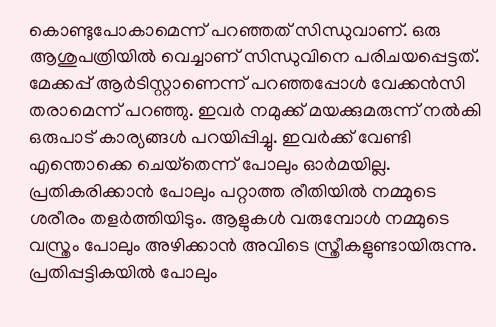കൊണ്ടുപോകാമെന്ന് പറഞ്ഞത് സിന്ധുവാണ്. ഒരു ആശുപത്രിയില്‍ വെച്ചാണ് സിന്ധുവിനെ പരിചയപ്പെട്ടത്. മേക്കപ്പ് ആര്‍ടിസ്റ്റാണെന്ന് പറഞ്ഞപ്പോള്‍ വേക്കന്‍സി തരാമെന്ന് പറഞ്ഞു. ഇവര്‍ നമുക്ക് മയക്കുമരുന്ന് നല്‍കി ഒരുപാട് കാര്യങ്ങള്‍ പറയിപ്പിച്ചു. ഇവര്‍ക്ക് വേണ്ടി എന്തൊക്കെ ചെയ്‌തെന്ന് പോലും ഓര്‍മയില്ല. പ്രതികരിക്കാന്‍ പോലും പറ്റാത്ത രീതിയില്‍ നമ്മുടെ ശരീരം തളര്‍ത്തിയിടും. ആളുകള്‍ വരുമ്പോള്‍ നമ്മുടെ വസ്ത്രം പോലും അഴിക്കാന്‍ അവിടെ സ്ത്രീകളുണ്ടായിരുന്നു. പ്രതിപ്പട്ടികയില്‍ പോലും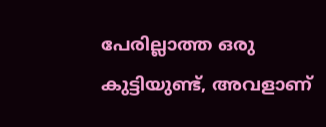പേരില്ലാത്ത ഒരു കുട്ടിയുണ്ട്, അവളാണ്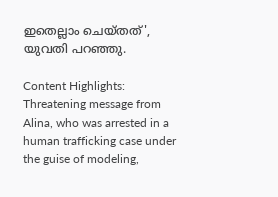ഇതെല്ലാം ചെയ്തത്', യുവതി പറഞ്ഞു.

Content Highlights: Threatening message from Alina, who was arrested in a human trafficking case under the guise of modeling,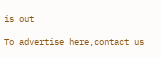is out

To advertise here,contact us